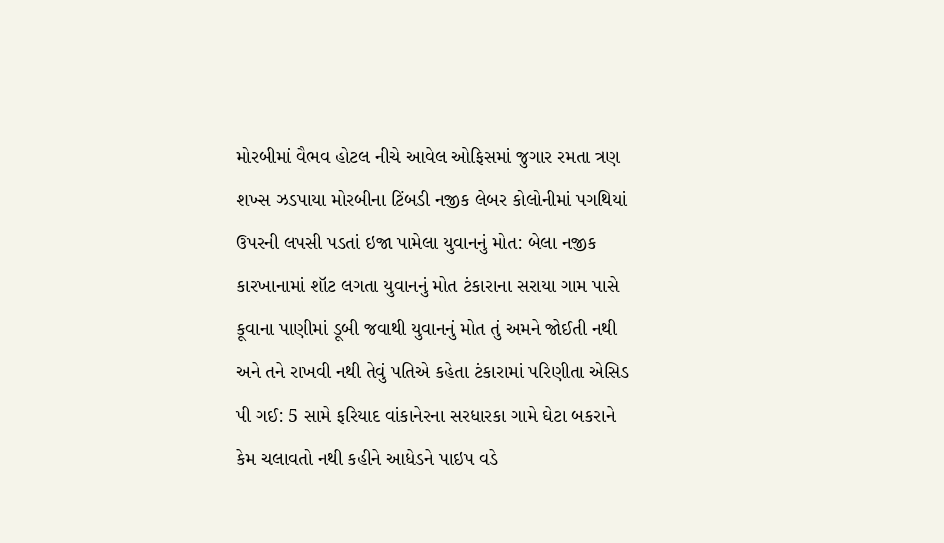મોરબીમાં વૈભવ હોટલ નીચે આવેલ ઓફિસમાં જુગાર રમતા ત્રણ શખ્સ ઝડપાયા મોરબીના ટિંબડી નજીક લેબર કોલોનીમાં પગથિયાં ઉપરની લપસી પડતાં ઇજા પામેલા યુવાનનું મોત: બેલા નજીક કારખાનામાં શૉટ લગતા યુવાનનું મોત ટંકારાના સરાયા ગામ પાસે કૂવાના પાણીમાં ડૂબી જવાથી યુવાનનું મોત તું અમને જોઈતી નથી અને તને રાખવી નથી તેવું પતિએ કહેતા ટંકારામાં પરિણીતા એસિડ પી ગઈ: 5 સામે ફરિયાદ વાંકાનેરના સરધારકા ગામે ઘેટા બકરાને કેમ ચલાવતો નથી કહીને આધેડને પાઇપ વડે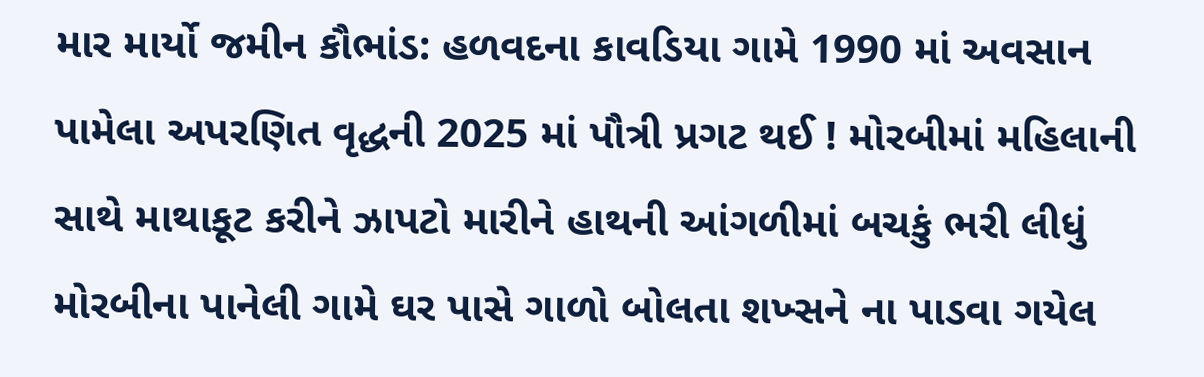માર માર્યો જમીન કૌભાંડ: હળવદના કાવડિયા ગામે 1990 માં અવસાન પામેલા અપરણિત વૃદ્ધની 2025 માં પૌત્રી પ્રગટ થઈ ! મોરબીમાં મહિલાની સાથે માથાકૂટ કરીને ઝાપટો મારીને હાથની આંગળીમાં બચકું ભરી લીધું મોરબીના પાનેલી ગામે ઘર પાસે ગાળો બોલતા શખ્સને ના પાડવા ગયેલ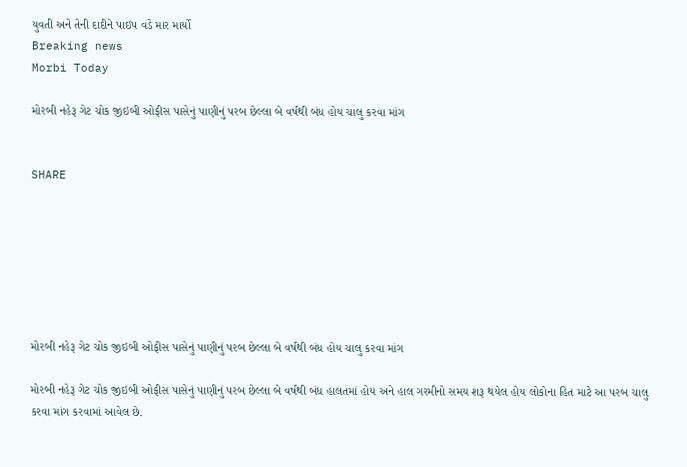યુવતી અને તેની દાદીને પાઇપ વડે માર માર્યો
Breaking news
Morbi Today

મોરબી નહેરૂ ગેટ ચોક જીઇબી ઓફીસ પાસેનું પાણીનું પરબ છેલ્લા બે વર્ષથી બંધ હોય ચાલુ કરવા માંગ


SHARE







મોરબી નહેરૂ ગેટ ચોક જીઇબી ઓફીસ પાસેનું પાણીનું પરબ છેલ્લા બે વર્ષથી બંધ હોય ચાલુ કરવા માંગ

મોરબી નહેરૂ ગેટ ચોક જીઇબી ઓફીસ પાસેનું પાણીનું પરબ છેલ્લા બે વર્ષથી બંધ હાલતમાં હોય અને હાલ ગરમીનો સમય શરૂ થયેલ હોય લોકોના હિત માટે આ પરબ ચાલુ કરવા માંગ કરવામાં આવેલ છે.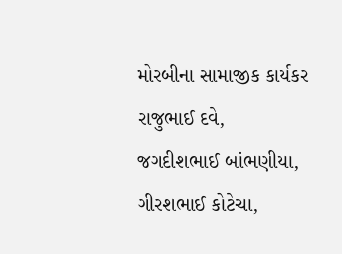મોરબીના સામાજીક કાર્યકર રાજુભાઈ દવે, જગદીશભાઈ બાંભણીયા, ગીરશભાઈ કોટેચા,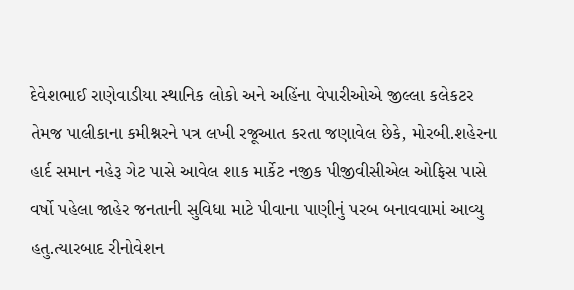દેવેશભાઈ રાણેવાડીયા સ્થાનિક લોકો અને અહિંના વેપારીઓએ જીલ્લા કલેકટર તેમજ પાલીકાના કમીશ્નરને પત્ર લખી રજૂઆત કરતા જણાવેલ છેકે, મોરબી.શહેરના હાર્દ સમાન નહેરૂ ગેટ પાસે આવેલ શાક માર્કેટ નજીક પીજીવીસીએલ ઓફિસ પાસે વર્ષો પહેલા જાહેર જનતાની સુવિધા માટે પીવાના પાણીનું પરબ બનાવવામાં આવ્યુ હતુ.ત્યારબાદ રીનોવેશન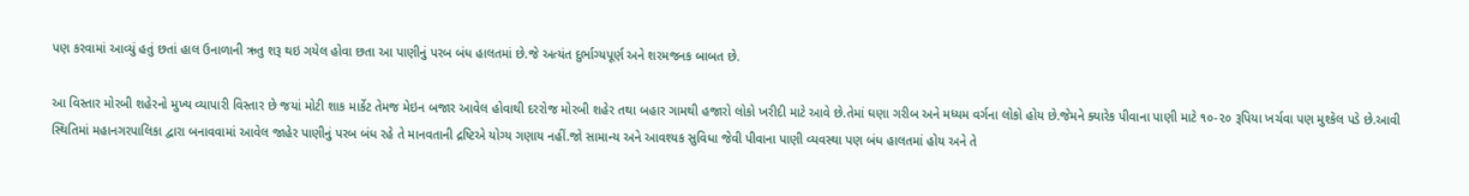પણ કરવામાં આવ્યું હતું છતાં હાલ ઉનાળાની ઋતુ શરૂ થઇ ગયેલ હોવા છતા આ પાણીનું પરબ બંધ હાલતમાં છે.જે અત્યંત દુર્ભાગ્યપૂર્ણ અને શરમજનક બાબત છે.

આ વિસ્તાર મોરબી શહેરનો મુખ્ય વ્યાપારી વિસ્તાર છે જયાં મોટી શાક માર્કેટ તેમજ મેઇન બજાર આવેલ હોવાથી દરરોજ મોરબી શહેર તથા બહાર ગામથી હજારો લોકો ખરીદી માટે આવે છે.તેમાં ઘણા ગરીબ અને મધ્યમ વર્ગના લોકો હોય છે.જેમને ક્યારેક પીવાના પાણી માટે ૧૦-૨૦ રૂપિયા ખર્ચવા પણ મુશ્કેલ પડે છે.આવી સ્થિતિમાં મહાનગરપાલિકા દ્વારા બનાવવામાં આવેલ જાહેર પાણીનું પરબ બંધ રહે તે માનવતાની દ્રષ્ટિએ યોગ્ય ગણાય નહીં.જો સામાન્ય અને આવશ્યક સુવિધા જેવી પીવાના પાણી વ્યવસ્થા પણ બંધ હાલતમાં હોય અને તે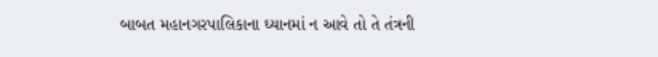બાબત મહાનગરપાલિકાના ઘ્યાનમાં ન આવે તો તે તંત્રની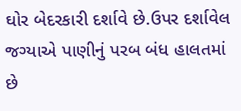ઘોર બેદરકારી દર્શાવે છે.ઉપર દર્શાવેલ જગ્યાએ પાણીનું પરબ બંધ હાલતમાં છે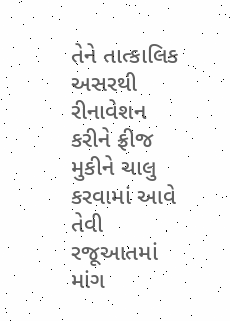તેને તાત્કાલિક અસરથી રીનાવેશન કરીને ફ્રીજ મુકીને ચાલુ કરવામાં આવે તેવી રજૂઆતમાં માંગ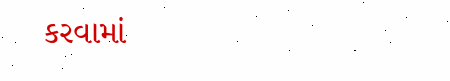કરવામાં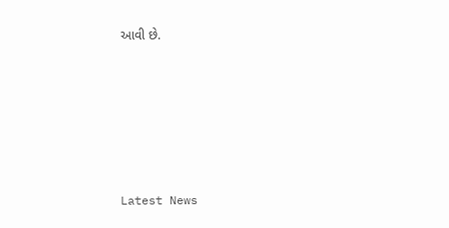આવી છે.






Latest News